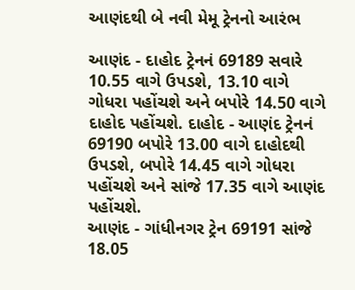આણંદથી બે નવી મેમૂ ટ્રેનનો આરંભ

આણંદ - દાહોદ ટ્રેનનં 69189 સવારે 10.55 વાગે ઉપડશે, 13.10 વાગે ગોધરા પહોંચશે અને બપોરે 14.50 વાગે દાહોદ પહોંચશે. દાહોદ - આણંદ ટ્રેનનં 69190 બપોરે 13.00 વાગે દાહોદથી ઉપડશે, બપોરે 14.45 વાગે ગોધરા પહોંચશે અને સાંજે 17.35 વાગે આણંદ પહોંચશે.
આણંદ - ગાંધીનગર ટ્રેન 69191 સાંજે 18.05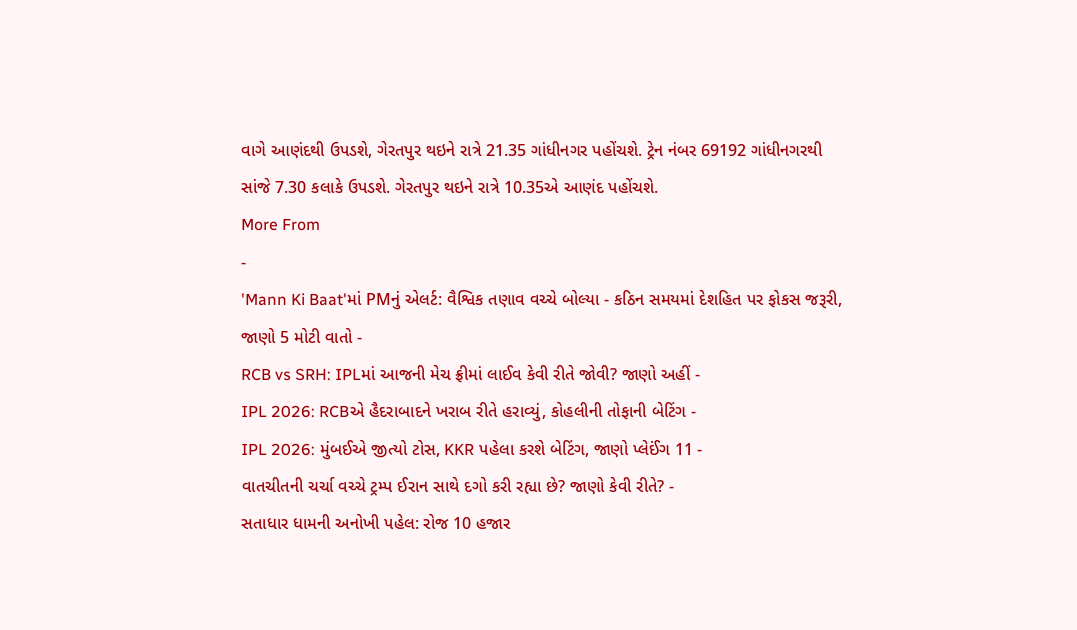વાગે આણંદથી ઉપડશે, ગેરતપુર થઇને રાત્રે 21.35 ગાંધીનગર પહોંચશે. ટ્રેન નંબર 69192 ગાંધીનગરથી સાંજે 7.30 કલાકે ઉપડશે. ગેરતપુર થઇને રાત્રે 10.35એ આણંદ પહોંચશે.
More From
-
'Mann Ki Baat'માં PMનું એલર્ટ: વૈશ્વિક તણાવ વચ્ચે બોલ્યા - કઠિન સમયમાં દેશહિત પર ફોકસ જરૂરી, જાણો 5 મોટી વાતો -
RCB vs SRH: IPLમાં આજની મેચ ફ્રીમાં લાઈવ કેવી રીતે જોવી? જાણો અહીં -
IPL 2026: RCBએ હૈદરાબાદને ખરાબ રીતે હરાવ્યું, કોહલીની તોફાની બેટિંગ -
IPL 2026: મુંબઈએ જીત્યો ટોસ, KKR પહેલા કરશે બેટિંગ, જાણો પ્લેઈંગ 11 -
વાતચીતની ચર્ચા વચ્ચે ટ્રમ્પ ઈરાન સાથે દગો કરી રહ્યા છે? જાણો કેવી રીતે? -
સતાધાર ધામની અનોખી પહેલ: રોજ 10 હજાર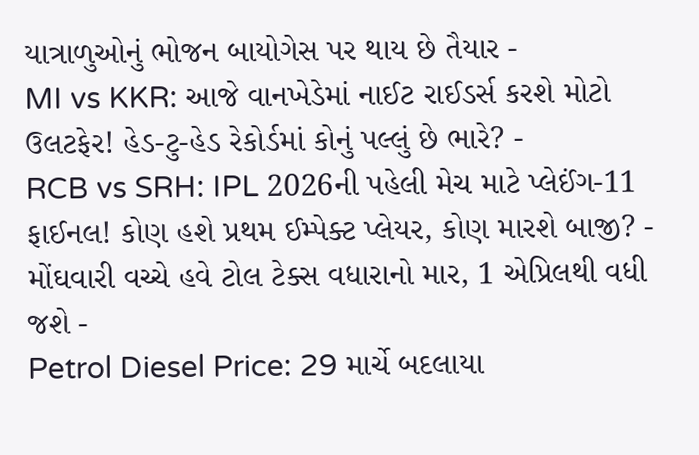યાત્રાળુઓનું ભોજન બાયોગેસ પર થાય છે તૈયાર -
MI vs KKR: આજે વાનખેડેમાં નાઈટ રાઈડર્સ કરશે મોટો ઉલટફેર! હેડ-ટુ-હેડ રેકોર્ડમાં કોનું પલ્લું છે ભારે? -
RCB vs SRH: IPL 2026ની પહેલી મેચ માટે પ્લેઈંગ-11 ફાઈનલ! કોણ હશે પ્રથમ ઈમ્પેક્ટ પ્લેયર, કોણ મારશે બાજી? -
મોંઘવારી વચ્ચે હવે ટોલ ટેક્સ વધારાનો માર, 1 એપ્રિલથી વધી જશે -
Petrol Diesel Price: 29 માર્ચે બદલાયા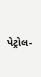પેટ્રોલ-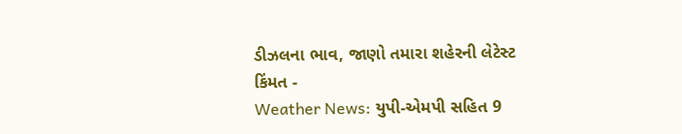ડીઝલના ભાવ, જાણો તમારા શહેરની લેટેસ્ટ કિંમત -
Weather News: યુપી-એમપી સહિત 9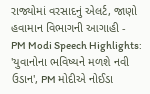રાજ્યોમાં વરસાદનું એલર્ટ, જાણો હવામાન વિભાગની આગાહી -
PM Modi Speech Highlights: 'યુવાનોના ભવિષ્યને મળશે નવી ઉડાન', PM મોદીએ નોઈડા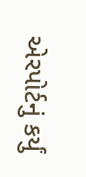એરપોર્ટનું કર્યું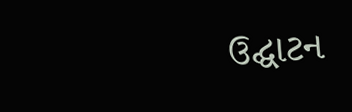ઉદ્ઘાટન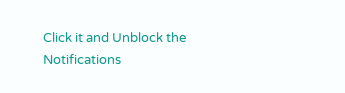Click it and Unblock the Notifications